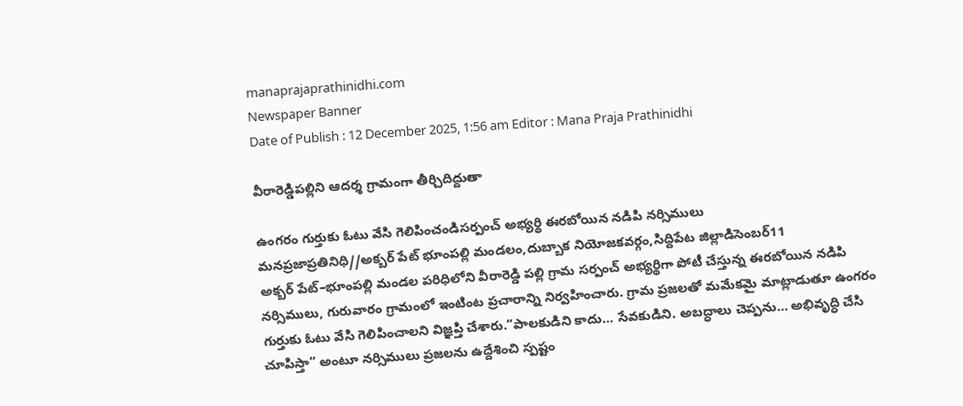manaprajaprathinidhi.com
Newspaper Banner
Date of Publish : 12 December 2025, 1:56 am Editor : Mana Praja Prathinidhi

వీరారెడ్డిపల్లిని ఆదర్శ గ్రామంగా తీర్చిదిద్దుతా

ఉంగరం గుర్తుకు ఓటు వేసి గెలిపించండిసర్పంచ్ అభ్యర్థి ఈరబోయిన నడిపి నర్సిములు
మనప్రజాప్రతినిధి//అక్బర్ పేట్ భూంపల్లి మండలం,దుబ్బాక నియోజకవర్గం,సిద్దిపేట జిల్లాడిసెంబర్11
అక్బర్ పేట్–భూంపల్లి మండల పరిధిలోని వీరారెడ్డి పల్లి గ్రామ సర్పంచ్ అభ్యర్థిగా పోటీ చేస్తున్న ఈరబోయిన నడిపి నర్సిములు, గురువారం గ్రామంలో ఇంటింట ప్రచారాన్ని నిర్వహించారు. గ్రామ ప్రజలతో మమేకమై మాట్లాడుతూ ఉంగరం గుర్తుకు ఓటు వేసి గెలిపించాలని విజ్ఞప్తి చేశారు.“పాలకుడిని కాదు… సేవకుడిని. అబద్ధాలు చెప్పను… అభివృద్ధి చేసి చూపిస్తా” అంటూ నర్సిములు ప్రజలను ఉద్దేశించి స్పష్టం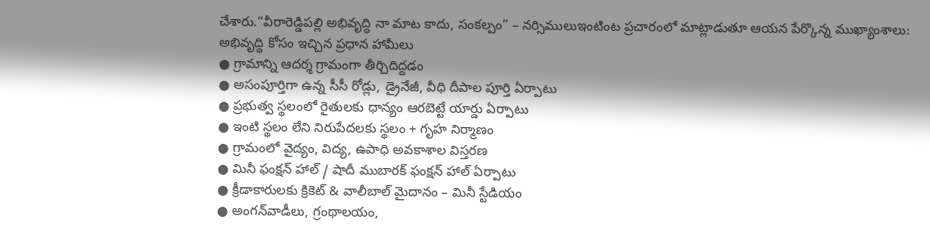చేశారు.“వీరారెడ్డిపల్లి అభివృద్ధి నా మాట కాదు, సంకల్పం” – నర్సిములుఇంటింట ప్రచారంలో మాట్లాడుతూ ఆయన పేర్కొన్న ముఖ్యాంశాలు:
అభివృద్ధి కోసం ఇచ్చిన ప్రధాన హామీలు
● గ్రామాన్ని ఆదర్శ గ్రామంగా తీర్చిదిద్దడం
● అసంపూర్తిగా ఉన్న సీసీ రోడ్లు, డ్రైనేజీ, వీధి దీపాల పూర్తి ఏర్పాటు
● ప్రభుత్వ స్థలంలో రైతులకు ధాన్యం ఆరబెట్టే యార్డు ఏర్పాటు
● ఇంటి స్థలం లేని నిరుపేదలకు స్థలం + గృహ నిర్మాణం
● గ్రామంలో వైద్యం, విద్య, ఉపాధి అవకాశాల విస్తరణ
● మినీ ఫంక్షన్ హాల్ / షాదీ ముబారక్ ఫంక్షన్ హాల్ ఏర్పాటు
● క్రీడాకారులకు క్రికెట్ & వాలీబాల్ మైదానం – మినీ స్టేడియం
● అంగన్‌వాడీలు, గ్రంథాలయం,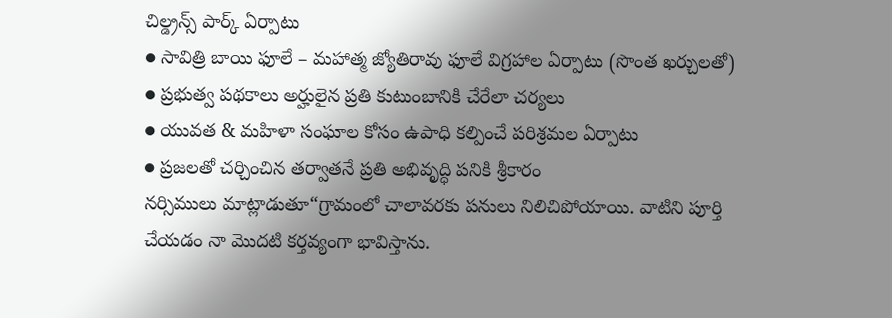చిల్డ్రన్స్ పార్క్ ఏర్పాటు
● సావిత్రి బాయి ఫూలే – మహాత్మ జ్యోతిరావు ఫూలే విగ్రహాల ఏర్పాటు (సొంత ఖర్చులతో)
● ప్రభుత్వ పథకాలు అర్హులైన ప్రతి కుటుంబానికి చేరేలా చర్యలు
● యువత & మహిళా సంఘాల కోసం ఉపాధి కల్పించే పరిశ్రమల ఏర్పాటు
● ప్రజలతో చర్చించిన తర్వాతనే ప్రతి అభివృద్ధి పనికి శ్రీకారం
నర్సిములు మాట్లాడుతూ“గ్రామంలో చాలావరకు పనులు నిలిచిపోయాయి. వాటిని పూర్తి చేయడం నా మొదటి కర్తవ్యంగా భావిస్తాను.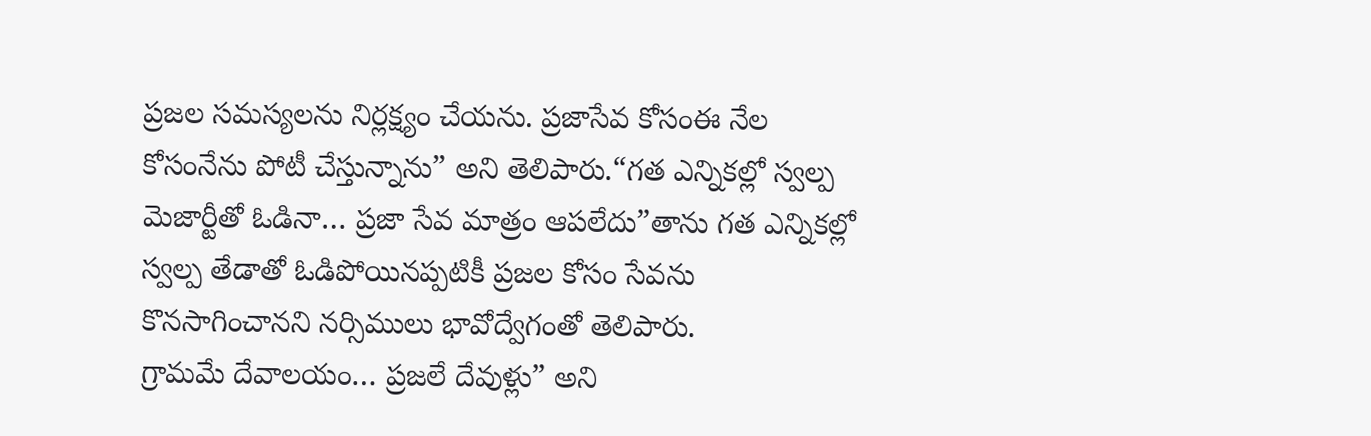ప్రజల సమస్యలను నిర్లక్ష్యం చేయను. ప్రజాసేవ కోసంఈ నేల కోసంనేను పోటీ చేస్తున్నాను” అని తెలిపారు.“గత ఎన్నికల్లో స్వల్ప మెజార్టీతో ఓడినా… ప్రజా సేవ మాత్రం ఆపలేదు”తాను గత ఎన్నికల్లో స్వల్ప తేడాతో ఓడిపోయినప్పటికీ ప్రజల కోసం సేవను కొనసాగించానని నర్సిములు భావోద్వేగంతో తెలిపారు.
గ్రామమే దేవాలయం… ప్రజలే దేవుళ్లు” అని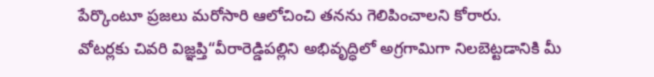పేర్కొంటూ ప్రజలు మరోసారి ఆలోచించి తనను గెలిపించాలని కోరారు.
వోటర్లకు చివరి విజ్ఞప్తి“వీరారెడ్డిపల్లిని అభివృద్ధిలో అగ్రగామిగా నిలబెట్టడానికి మీ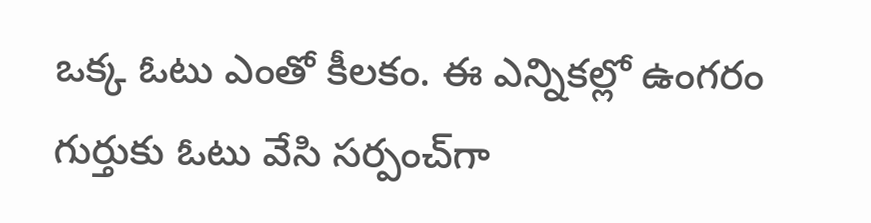ఒక్క ఓటు ఎంతో కీలకం. ఈ ఎన్నికల్లో ఉంగరం గుర్తుకు ఓటు వేసి సర్పంచ్‌గా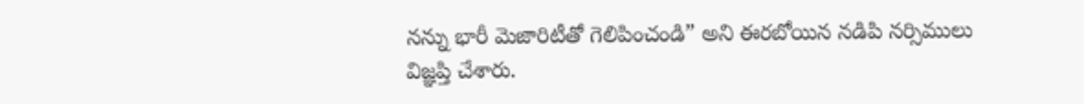నన్ను భారీ మెజారిటీతో గెలిపించండి” అని ఈరబోయిన నడిపి నర్సిములు విజ్ఞప్తి చేశారు.